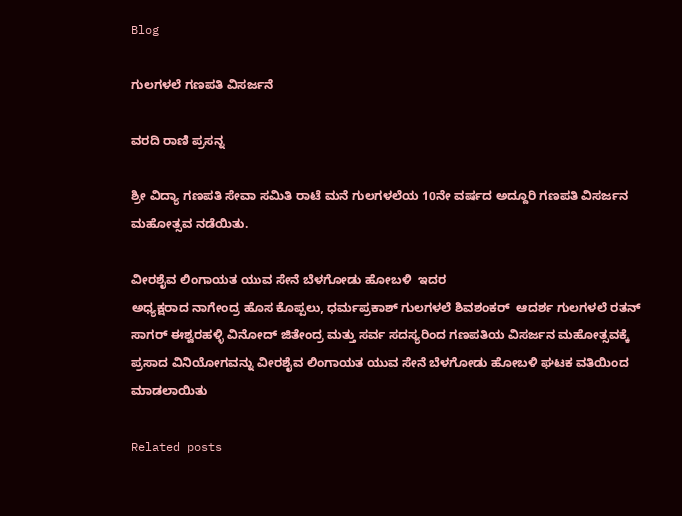Blog

ಗುಲಗಳಲೆ ಗಣಪತಿ ವಿಸರ್ಜನೆ

ವರದಿ ರಾಣಿ ಪ್ರಸನ್ನ

ಶ್ರೀ ವಿದ್ಯಾ ಗಣಪತಿ ಸೇವಾ ಸಮಿತಿ ರಾಟೆ ಮನೆ ಗುಲಗಳಲೆಯ 10ನೇ ವರ್ಷದ ಅದ್ದೂರಿ ಗಣಪತಿ ವಿಸರ್ಜನ  ಮಹೋತ್ಸವ ನಡೆಯಿತು.

ವೀರಶೈವ ಲಿಂಗಾಯತ ಯುವ ಸೇನೆ ಬೆಳಗೋಡು ಹೋಬಳಿ  ಇದರ
ಅಧ್ಯಕ್ಷರಾದ ನಾಗೇಂದ್ರ ಹೊಸ ಕೊಪ್ಪಲು, ಧರ್ಮಪ್ರಕಾಶ್ ಗುಲಗಳಲೆ ಶಿವಶಂಕರ್  ಆದರ್ಶ ಗುಲಗಳಲೆ ರತನ್ ಸಾಗರ್ ಈಶ್ವರಹಳ್ಳಿ ವಿನೋದ್ ಜಿತೇಂದ್ರ ಮತ್ತು ಸರ್ವ ಸದಸ್ಯರಿಂದ ಗಣಪತಿಯ ವಿಸರ್ಜನ ಮಹೋತ್ಸವಕ್ಕೆ ಪ್ರಸಾದ ವಿನಿಯೋಗವನ್ನು ವೀರಶೈವ ಲಿಂಗಾಯತ ಯುವ ಸೇನೆ ಬೆಳಗೋಡು ಹೋಬಳಿ ಘಟಕ ವತಿಯಿಂದ ಮಾಡಲಾಯಿತು

Related posts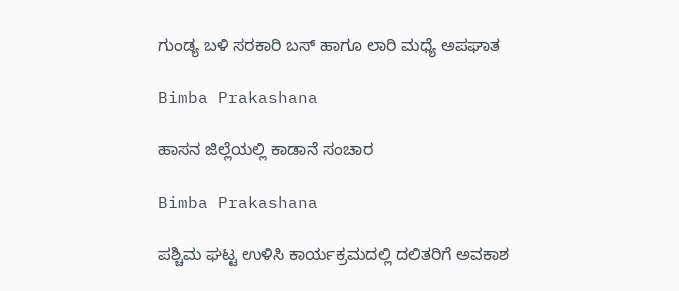ಗುಂಡ್ಯ ಬಳಿ ಸರಕಾರಿ ಬಸ್ ಹಾಗೂ ಲಾರಿ ಮಧ್ಯೆ ಅಪಘಾತ

Bimba Prakashana

ಹಾಸನ ಜಿಲ್ಲೆಯಲ್ಲಿ ಕಾಡಾನೆ ಸಂಚಾರ

Bimba Prakashana

ಪಶ್ಚಿಮ ಘಟ್ಟ ಉಳಿಸಿ ಕಾರ್ಯಕ್ರಮದಲ್ಲಿ ದಲಿತರಿಗೆ ಅವಕಾಶ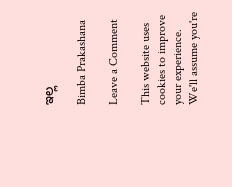ಇಲ್ಲ

Bimba Prakashana

Leave a Comment

This website uses cookies to improve your experience. We'll assume you're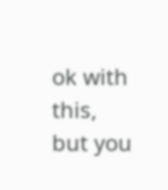ok with this, but you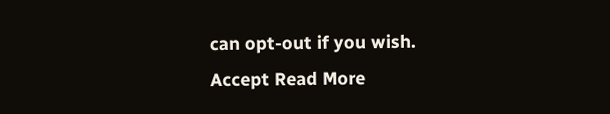can opt-out if you wish. Accept Read More